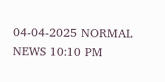04-04-2025 NORMAL NEWS 10:10 PM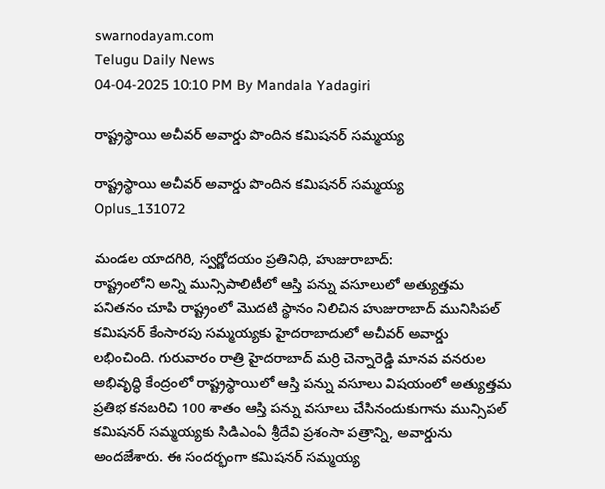swarnodayam.com
Telugu Daily News
04-04-2025 10:10 PM By Mandala Yadagiri

రాష్ట్రస్థాయి అచీవర్ అవార్డు పొందిన కమిషనర్ సమ్మయ్య

రాష్ట్రస్థాయి అచీవర్ అవార్డు పొందిన కమిషనర్ సమ్మయ్య
Oplus_131072

మండల యాదగిరి, స్వర్ణోదయం ప్రతినిధి, హుజురాబాద్:
రాష్ట్రంలోని అన్ని మున్సిపాలిటీలో ఆస్తి పన్ను వసూలులో అత్యుత్తమ పనితనం చూపి రాష్ట్రంలో మొదటి స్థానం నిలిచిన హుజురాబాద్ మునిసిపల్ కమిషనర్ కేంసారపు సమ్మయ్యకు హైదరాబాదులో అచీవర్ అవార్డు లభించింది. గురువారం రాత్రి హైదరాబాద్ మర్రి చెన్నారెడ్డి మానవ వనరుల అభివృద్ధి కేంద్రంలో రాష్ట్రస్థాయిలో ఆస్తి పన్ను వసూలు విషయంలో అత్యుత్తమ ప్రతిభ కనబరిచి 100 శాతం ఆస్తి పన్ను వసూలు చేసినందుకుగాను మున్సిపల్ కమిషనర్ సమ్మయ్యకు సిడిఎంఏ శ్రీదేవి ప్రశంసా పత్రాన్ని, అవార్డును అందజేశారు. ఈ సందర్భంగా కమిషనర్ సమ్మయ్య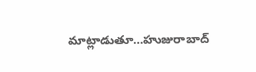మాట్లాడుతూ…హుజురాబాద్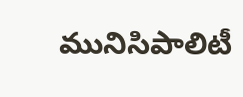మునిసిపాలిటీ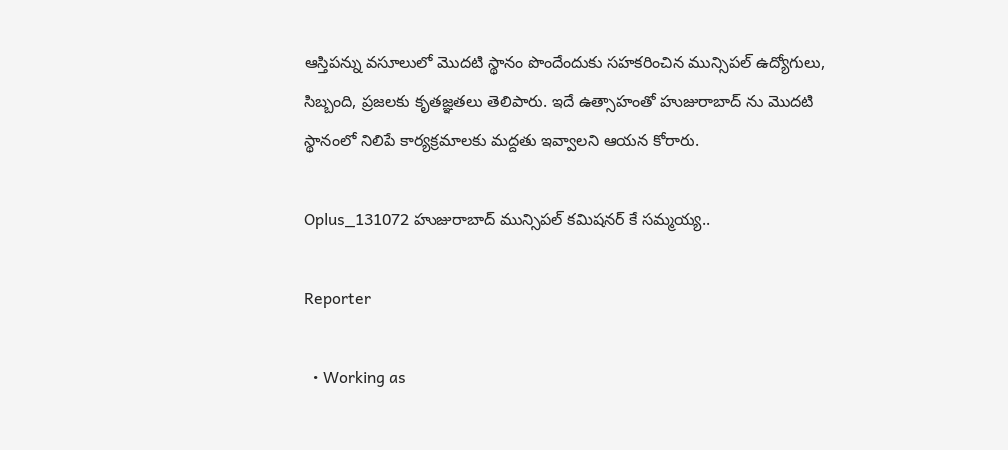ఆస్తిపన్ను వసూలులో మొదటి స్థానం పొందేందుకు సహకరించిన మున్సిపల్ ఉద్యోగులు, సిబ్బంది, ప్రజలకు కృతజ్ఞతలు తెలిపారు. ఇదే ఉత్సాహంతో హుజురాబాద్ ను మొదటి స్థానంలో నిలిపే కార్యక్రమాలకు మద్దతు ఇవ్వాలని ఆయన కోరారు.

Oplus_131072 హుజురాబాద్ మున్సిపల్ కమిషనర్ కే సమ్మయ్య..

Reporter

  • Working as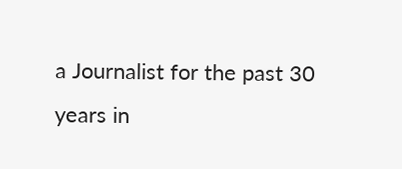a Journalist for the past 30 years in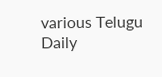various Telugu Daily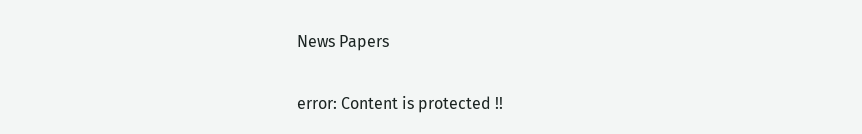News Papers

error: Content is protected !!